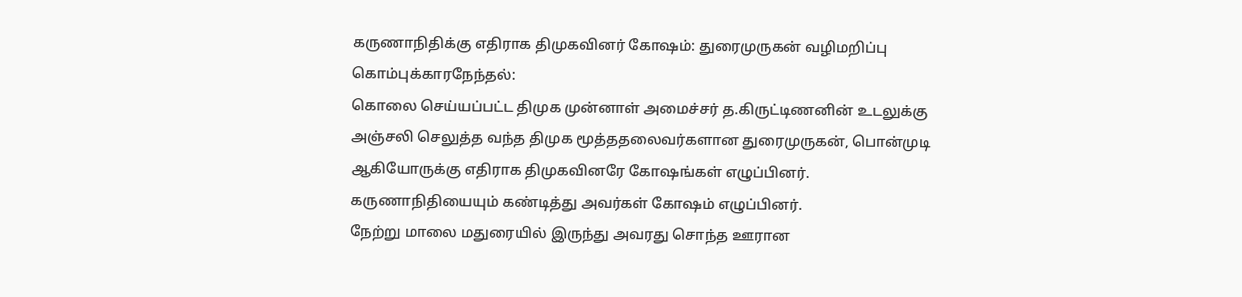கருணாநிதிக்கு எதிராக திமுகவினர் கோஷம்: துரைமுருகன் வழிமறிப்பு
கொம்புக்காரநேந்தல்:
கொலை செய்யப்பட்ட திமுக முன்னாள் அமைச்சர் த.கிருட்டிணனின் உடலுக்கு அஞ்சலி செலுத்த வந்த திமுக மூத்ததலைவர்களான துரைமுருகன், பொன்முடி ஆகியோருக்கு எதிராக திமுகவினரே கோஷங்கள் எழுப்பினர்.
கருணாநிதியையும் கண்டித்து அவர்கள் கோஷம் எழுப்பினர்.
நேற்று மாலை மதுரையில் இருந்து அவரது சொந்த ஊரான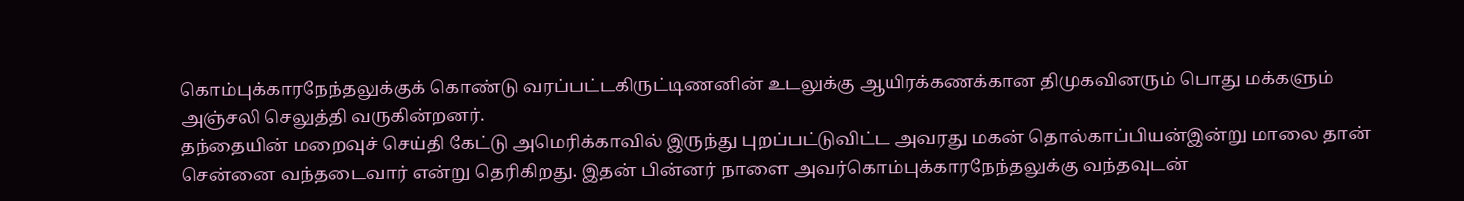கொம்புக்காரநேந்தலுக்குக் கொண்டு வரப்பட்டகிருட்டிணனின் உடலுக்கு ஆயிரக்கணக்கான திமுகவினரும் பொது மக்களும் அஞ்சலி செலுத்தி வருகின்றனர்.
தந்தையின் மறைவுச் செய்தி கேட்டு அமெரிக்காவில் இருந்து புறப்பட்டுவிட்ட அவரது மகன் தொல்காப்பியன்இன்று மாலை தான் சென்னை வந்தடைவார் என்று தெரிகிறது. இதன் பின்னர் நாளை அவர்கொம்புக்காரநேந்தலுக்கு வந்தவுடன்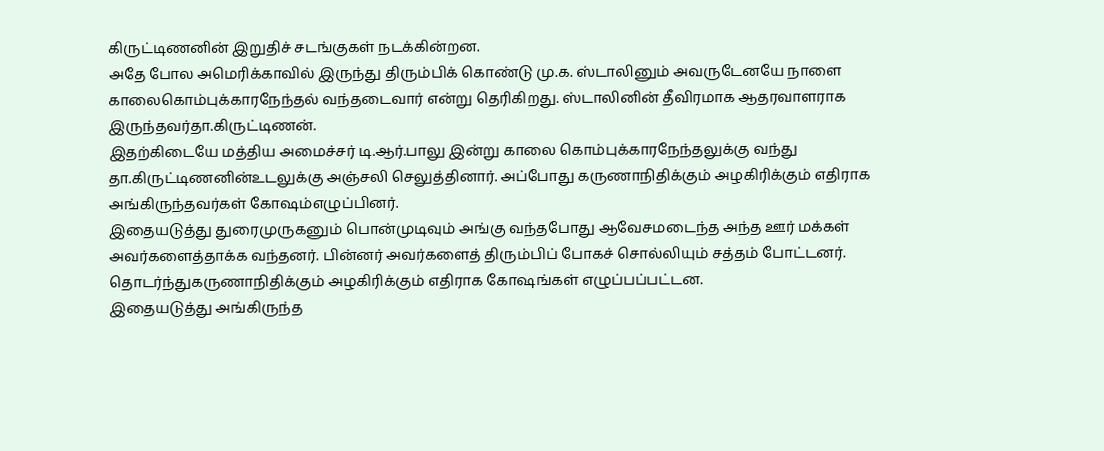கிருட்டிணனின் இறுதிச் சடங்குகள் நடக்கின்றன.
அதே போல அமெரிக்காவில் இருந்து திரும்பிக் கொண்டு மு.க. ஸ்டாலினும் அவருடேனயே நாளை காலைகொம்புக்காரநேந்தல் வந்தடைவார் என்று தெரிகிறது. ஸ்டாலினின் தீவிரமாக ஆதரவாளராக இருந்தவர்தா.கிருட்டிணன்.
இதற்கிடையே மத்திய அமைச்சர் டி.ஆர்.பாலு இன்று காலை கொம்புக்காரநேந்தலுக்கு வந்து தா.கிருட்டிணனின்உடலுக்கு அஞ்சலி செலுத்தினார். அப்போது கருணாநிதிக்கும் அழகிரிக்கும் எதிராக அங்கிருந்தவர்கள் கோஷம்எழுப்பினர்.
இதையடுத்து துரைமுருகனும் பொன்முடிவும் அங்கு வந்தபோது ஆவேசமடைந்த அந்த ஊர் மக்கள் அவர்களைத்தாக்க வந்தனர். பின்னர் அவர்களைத் திரும்பிப் போகச் சொல்லியும் சத்தம் போட்டனர். தொடர்ந்துகருணாநிதிக்கும் அழகிரிக்கும் எதிராக கோஷங்கள் எழுப்பப்பட்டன.
இதையடுத்து அங்கிருந்த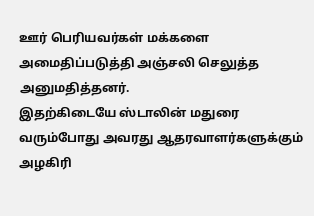ஊர் பெரியவர்கள் மக்களை அமைதிப்படுத்தி அஞ்சலி செலுத்த அனுமதித்தனர்.
இதற்கிடையே ஸ்டாலின் மதுரை வரும்போது அவரது ஆதரவாளர்களுக்கும் அழகிரி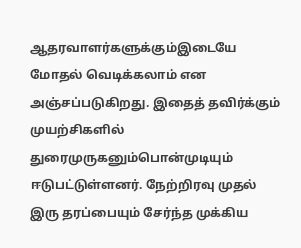ஆதரவாளர்களுக்கும்இடையே மோதல் வெடிக்கலாம் என அஞ்சப்படுகிறது. இதைத் தவிர்க்கும் முயற்சிகளில் துரைமுருகனும்பொன்முடியும் ஈடுபட்டுள்ளனர். நேற்றிரவு முதல் இரு தரப்பையும் சேர்ந்த முக்கிய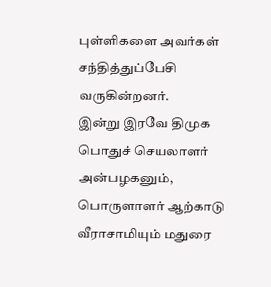புள்ளிகளை அவர்கள் சந்தித்துப்பேசி வருகின்றனர்.
இன்று இரவே திமுக பொதுச் செயலாளர் அன்பழகனும், பொருளாளர் ஆற்காடு வீராசாமியும் மதுரை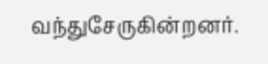வந்துசேருகின்றனர்.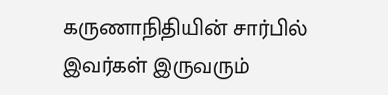கருணாநிதியின் சார்பில் இவர்கள் இருவரும்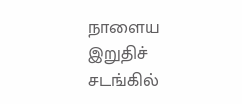நாளைய இறுதிச் சடங்கில்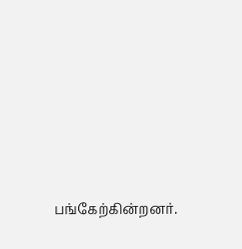பங்கேற்கின்றனர்.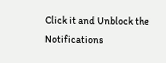Click it and Unblock the Notifications